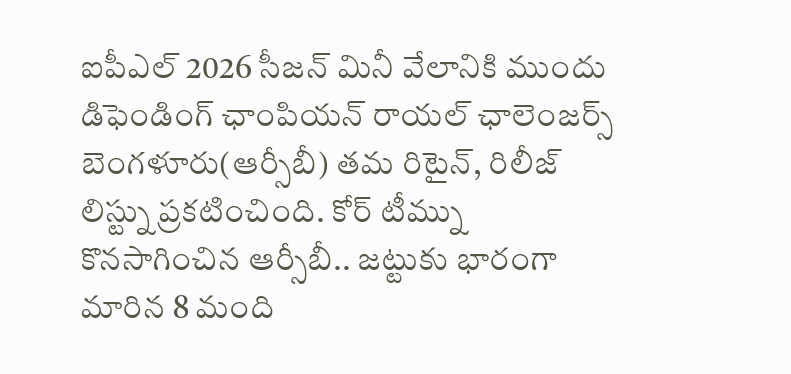ఐపీఎల్ 2026 సీజన్ మినీ వేలానికి ముందు డిఫెండింగ్ ఛాంపియన్ రాయల్ ఛాలెంజర్స్ బెంగళూరు(ఆర్సీబీ) తమ రిటైన్, రిలీజ్ లిస్ట్ను ప్రకటించింది. కోర్ టీమ్ను కొనసాగించిన ఆర్సీబీ.. జట్టుకు భారంగా మారిన 8 మంది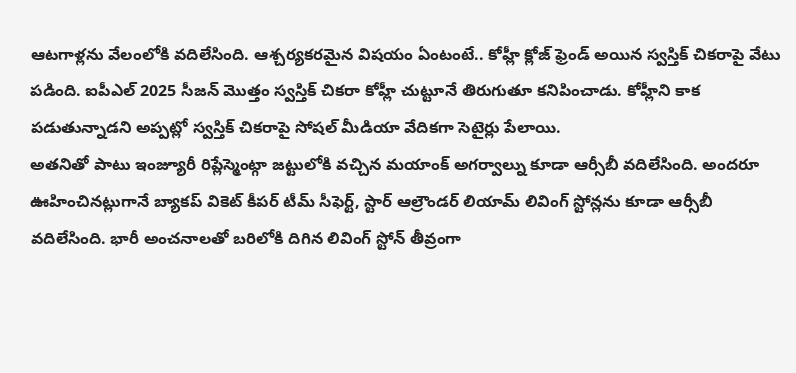ఆటగాళ్లను వేలంలోకి వదిలేసింది. ఆశ్చర్యకరమైన విషయం ఏంటంటే.. కోహ్లీ క్లోజ్ ఫ్రెండ్ అయిన స్వస్తిక్ చికరాపై వేటు పడింది. ఐపీఎల్ 2025 సీజన్ మొత్తం స్వస్తిక్ చికరా కోహ్లీ చుట్టూనే తిరుగుతూ కనిపించాడు. కోహ్లీని కాక పడుతున్నాడని అప్పట్లో స్వస్తిక్ చికరాపై సోషల్ మీడియా వేదికగా సెటైర్లు పేలాయి.
అతనితో పాటు ఇంజ్యూరీ రిప్లేస్మెంట్గా జట్టులోకి వచ్చిన మయాంక్ అగర్వాల్ను కూడా ఆర్సీబీ వదిలేసింది. అందరూ ఊహించినట్లుగానే బ్యాకప్ వికెట్ కీపర్ టీమ్ సీఫెర్ట్, స్టార్ ఆల్రౌండర్ లియామ్ లివింగ్ స్టోన్లను కూడా ఆర్సీబీ వదిలేసింది. భారీ అంచనాలతో బరిలోకి దిగిన లివింగ్ స్టోన్ తీవ్రంగా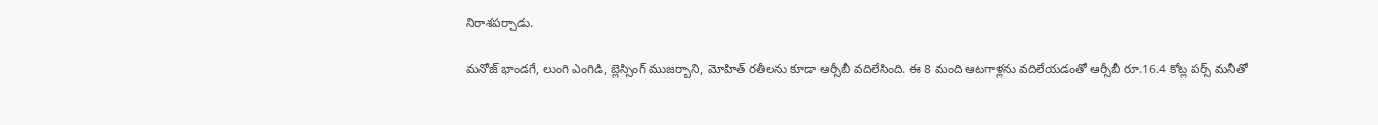నిరాశపర్చాడు.

మనోజ్ భాండగే, లుంగి ఎంగిడి, బ్లెస్సింగ్ ముజర్బాని, మోహిత్ రతీలను కూడా ఆర్సీబీ వదిలేసింది. ఈ 8 మంది ఆటగాళ్లను వదిలేయడంతో ఆర్సీబీ రూ.16.4 కోట్ల పర్స్ మనీతో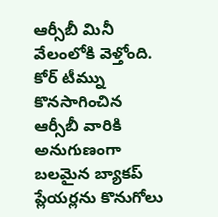ఆర్సీబీ మినీ వేలంలోకి వెళ్తోంది. కోర్ టీమ్ను కొనసాగించిన ఆర్సీబీ వారికి అనుగుణంగా బలమైన బ్యాకప్ ప్లేయర్లను కొనుగోలు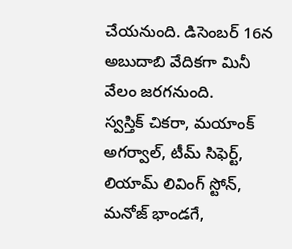చేయనుంది. డిసెంబర్ 16న అబుదాబి వేదికగా మినీ వేలం జరగనుంది.
స్వస్తిక్ చికరా, మయాంక్ అగర్వాల్, టీమ్ సిఫెర్ట్, లియామ్ లివింగ్ స్టోన్, మనోజ్ భాండగే,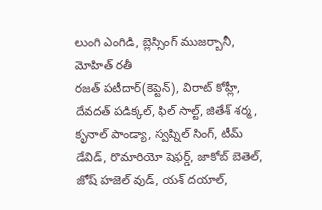లుంగి ఎంగిడి, బ్లెస్సింగ్ ముజర్బానీ, మోహిత్ రతీ
రజత్ పటీదార్(కెప్టెన్), విరాట్ కోహ్లీ, దేవదత్ పడిక్కల్, ఫిల్ సాల్ట్, జితేశ్ శర్మ, కృనాల్ పాండ్యా, స్వప్నిల్ సింగ్, టీమ్ డేవిడ్, రొమారియో షెఫర్డ్, జాకోబ్ బెతెల్, జోష్ హజెల్ వుడ్, యశ్ దయాల్,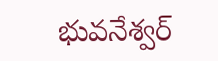భువనేశ్వర్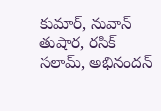కుమార్, నువాన్ తుషార, రసిక్ సలామ్, అభినందన్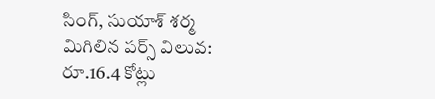సింగ్, సుయాశ్ శర్మ
మిగిలిన పర్స్ విలువ: రూ.16.4 కోట్లు